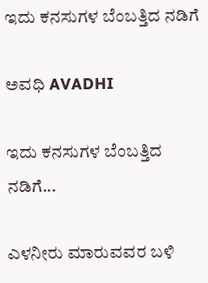ಇದು ಕನಸುಗಳ ಬೆಂಬತ್ತಿದ ನಡಿಗೆ‍

ಅವಧಿ AVADHI

ಇದು ಕನಸುಗಳ ಬೆಂಬತ್ತಿದ ನಡಿಗೆ...

ಎಳನೀರು ಮಾರುವವರ ಬಳಿ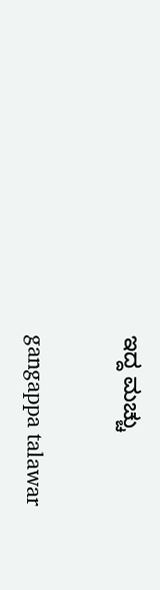ಇದ್ದ ಮಚ್ಚು

gangappa talawar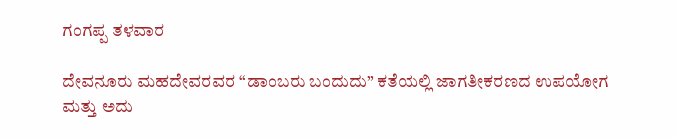ಗಂಗಪ್ಪ ತಳವಾರ

ದೇವನೂರು ಮಹದೇವರವರ “ಡಾಂಬರು ಬಂದುದು” ಕತೆಯಲ್ಲಿ ಜಾಗತೀಕರಣದ ಉಪಯೋಗ ಮತ್ತು ಅದು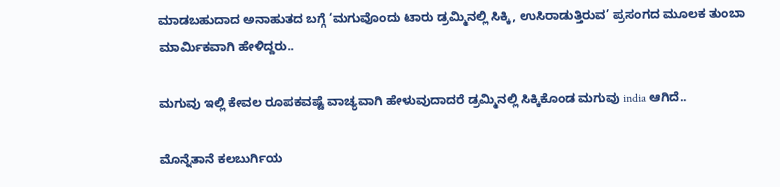ಮಾಡಬಹುದಾದ ಅನಾಹುತದ ಬಗ್ಗೆ ‘ಮಗುವೊಂದು ಟಾರು ಡ್ರಮ್ಮಿನಲ್ಲಿ ಸಿಕ್ಕಿ, ಉಸಿರಾಡುತ್ತಿರುವ’ ಪ್ರಸಂಗದ ಮೂಲಕ ತುಂಬಾ ಮಾರ್ಮಿಕವಾಗಿ ಹೇಳಿದ್ದರು..

ಮಗುವು ಇಲ್ಲಿ ಕೇವಲ ರೂಪಕವಷ್ಟೆ ವಾಚ್ಯವಾಗಿ ಹೇಳುವುದಾದರೆ ಡ್ರಮ್ಮಿನಲ್ಲಿ ಸಿಕ್ಕಿಕೊಂಡ ಮಗುವು india ಆಗಿದೆ..

ಮೊನ್ನೆತಾನೆ ಕಲಬುರ್ಗಿಯ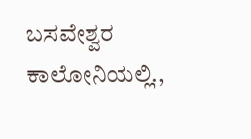ಬಸವೇಶ್ವರ ಕಾಲೋನಿಯಲ್ಲಿ.,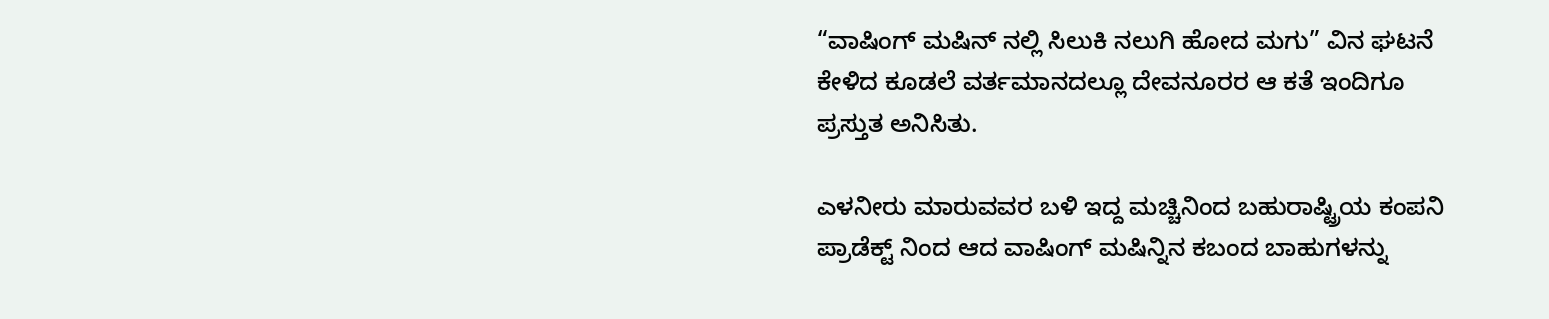“ವಾಷಿಂಗ್ ಮಷಿನ್ ನಲ್ಲಿ ಸಿಲುಕಿ ನಲುಗಿ ಹೋದ ಮಗು” ವಿನ ಘಟನೆ ಕೇಳಿದ ಕೂಡಲೆ ವರ್ತಮಾನದಲ್ಲೂ ದೇವನೂರರ ಆ ಕತೆ ಇಂದಿಗೂ ಪ್ರಸ್ತುತ ಅನಿಸಿತು.

ಎಳನೀರು ಮಾರುವವರ ಬಳಿ ಇದ್ದ ಮಚ್ಚಿನಿಂದ ಬಹುರಾಷ್ಟ್ರಿಯ ಕಂಪನಿ ಪ್ರಾಡೆಕ್ಟ್ ನಿಂದ ಆದ ವಾಷಿಂಗ್ ಮಷಿನ್ನಿನ ಕಬಂದ ಬಾಹುಗಳನ್ನು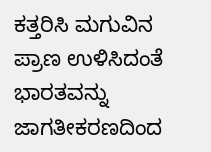ಕತ್ತರಿಸಿ ಮಗುವಿನ ಪ್ರಾಣ ಉಳಿಸಿದಂತೆ ಭಾರತವನ್ನು ಜಾಗತೀಕರಣದಿಂದ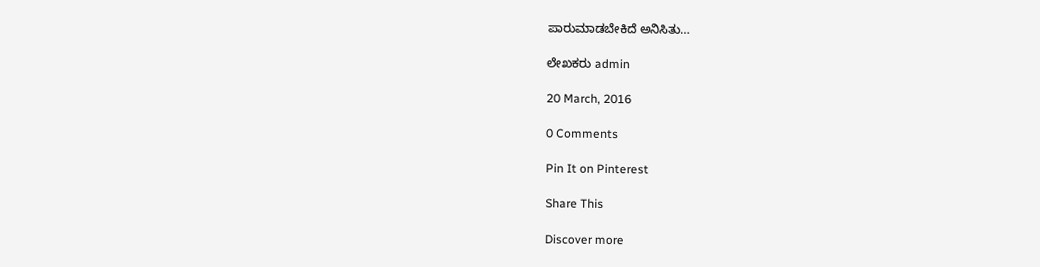ಪಾರುಮಾಡಬೇಕಿದೆ ಅನಿಸಿತು…

ಲೇಖಕರು admin

20 March, 2016

0 Comments

Pin It on Pinterest

Share This

Discover more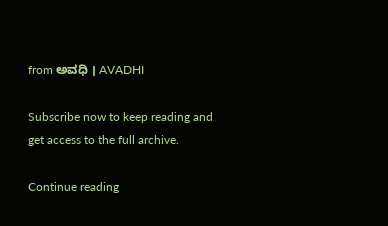from ಅವಧಿ । AVADHI

Subscribe now to keep reading and get access to the full archive.

Continue reading